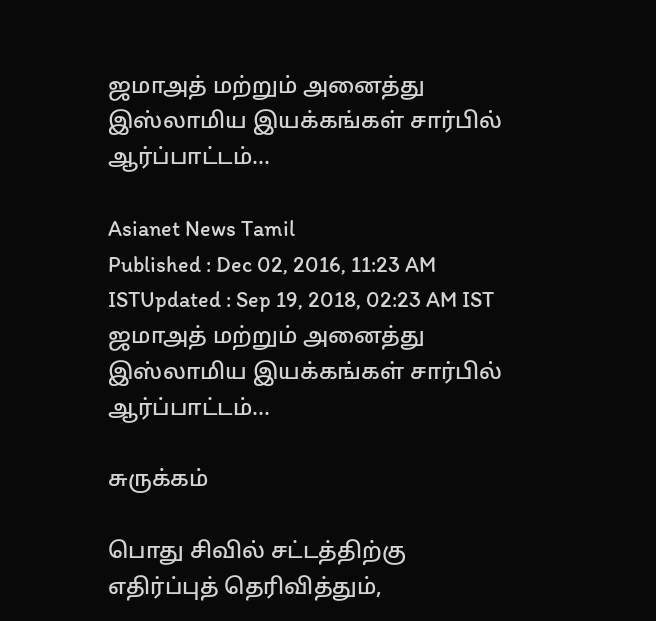ஜமாஅத் மற்றும் அனைத்து இஸ்லாமிய இயக்கங்கள் சார்பில் ஆர்ப்பாட்டம்…

Asianet News Tamil
Published : Dec 02, 2016, 11:23 AM ISTUpdated : Sep 19, 2018, 02:23 AM IST
ஜமாஅத் மற்றும் அனைத்து இஸ்லாமிய இயக்கங்கள் சார்பில் ஆர்ப்பாட்டம்…

சுருக்கம்

பொது சிவில் சட்டத்திற்கு எதிர்ப்புத் தெரிவித்தும்,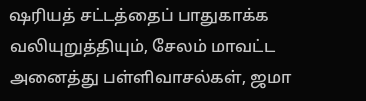ஷரியத் சட்டத்தைப் பாதுகாக்க வலியுறுத்தியும், சேலம் மாவட்ட அனைத்து பள்ளிவாசல்கள், ஜமா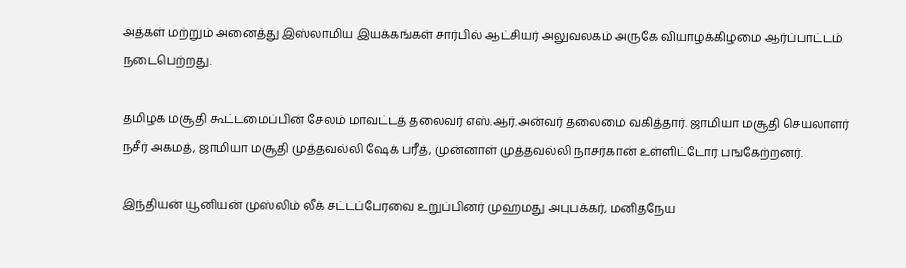அத்கள் மற்றும் அனைத்து இஸ்லாமிய இயக்கங்கள் சார்பில் ஆட்சியர் அலுவலகம் அருகே வியாழக்கிழமை ஆர்ப்பாட்டம் நடைபெற்றது.

தமிழக மசூதி கூட்டமைப்பின் சேலம் மாவட்டத் தலைவர் எஸ்.ஆர்.அன்வர் தலைமை வகித்தார். ஜாமியா மசூதி செயலாளர் நசீர் அகமத், ஜாமியா மசூதி முத்தவல்லி ஷேக் பரீத், முன்னாள் முத்தவல்லி நாசர்கான் உள்ளிட்டோர பஙகேற்றனர்.

இந்தியன் யூனியன் முஸ்லிம் லீக் சட்டப்பேரவை உறுப்பினர் முஹமது அபுபக்கர், மனிதநேய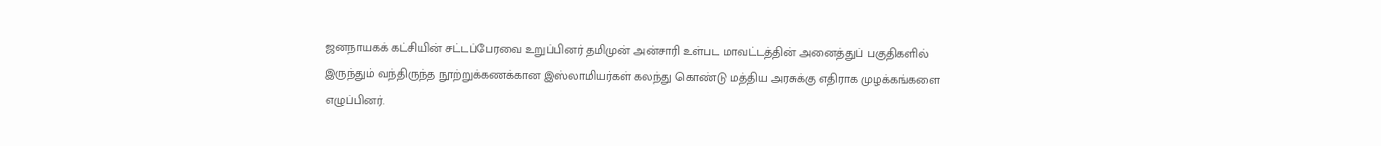ஜனநாயகக் கட்சியின் சட்டப்பேரவை உறுப்பினர் தமிமுன் அன்சாரி உள்பட மாவட்டத்தின் அனைத்துப் பகுதிகளில் இருந்தும் வந்திருந்த நூற்றுக்கணக்கான இஸ்லாமியர்கள் கலந்து கொண்டு மத்திய அரசுக்கு எதிராக முழக்கங்களை எழுப்பினர்.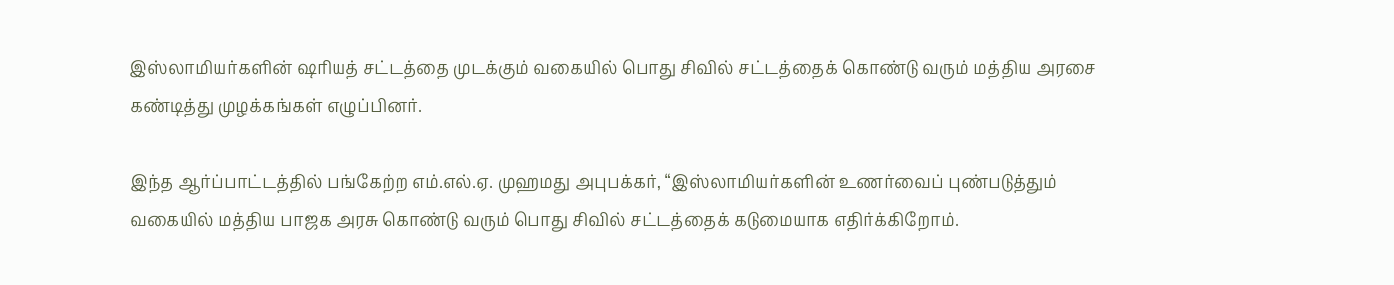இஸ்லாமியர்களின் ஷரியத் சட்டத்தை முடக்கும் வகையில் பொது சிவில் சட்டத்தைக் கொண்டு வரும் மத்திய அரசை கண்டித்து முழக்கங்கள் எழுப்பினர்.

இந்த ஆர்ப்பாட்டத்தில் பங்கேற்ற எம்.எல்.ஏ. முஹமது அபுபக்கர், “இஸ்லாமியர்களின் உணர்வைப் புண்படுத்தும் வகையில் மத்திய பாஜக அரசு கொண்டு வரும் பொது சிவில் சட்டத்தைக் கடுமையாக எதிர்க்கிறோம்.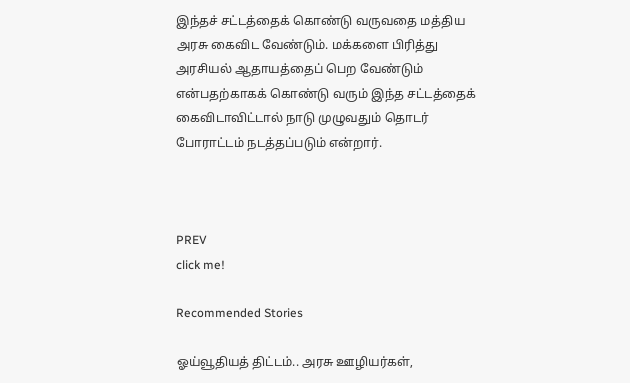இந்தச் சட்டத்தைக் கொண்டு வருவதை மத்திய அரசு கைவிட வேண்டும். மக்களை பிரித்து அரசியல் ஆதாயத்தைப் பெற வேண்டும் என்பதற்காகக் கொண்டு வரும் இந்த சட்டத்தைக் கைவிடாவிட்டால் நாடு முழுவதும் தொடர் போராட்டம் நடத்தப்படும் என்றார்.



PREV
click me!

Recommended Stories

ஓய்வூதியத் திட்டம்.. அரசு ஊழியர்கள்,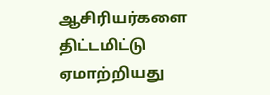ஆசிரியர்களை திட்டமிட்டு ஏமாற்றியது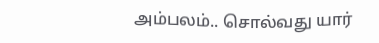அம்பலம்.. சொல்வது யார்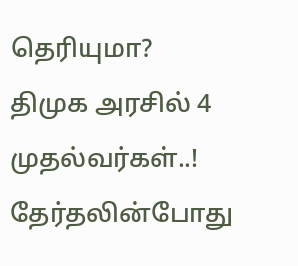தெரியுமா?
திமுக அரசில் 4 முதல்வர்கள்..! தேர்தலின்போது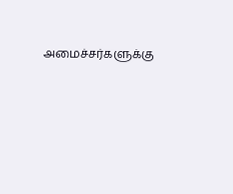அமைச்சர்களுக்கு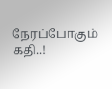நேரப்போகும் கதி..!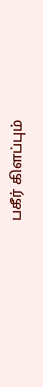பகீர் கிளப்பும்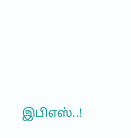இபிஎஸ்..!